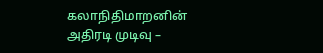கலாநிதிமாறனின் அதிரடி முடிவு –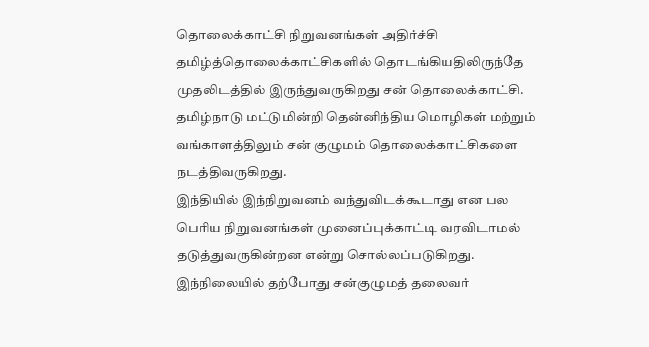தொலைக்காட்சி நிறுவனங்கள் அதிர்ச்சி
தமிழ்த்தொலைக்காட்சிகளில் தொடங்கியதிலிருந்தே முதலிடத்தில் இருந்துவருகிறது சன் தொலைக்காட்சி.
தமிழ்நாடு மட்டுமின்றி தென்னிந்திய மொழிகள் மற்றும் வங்காளத்திலும் சன் குழுமம் தொலைக்காட்சிகளை நடத்திவருகிறது.
இந்தியில் இந்நிறுவனம் வந்துவிடக்கூடாது என பல பெரிய நிறுவனங்கள் முனைப்புக்காட்டி வரவிடாமல் தடுத்துவருகின்றன என்று சொல்லப்படுகிறது.
இந்நிலையில் தற்போது சன்குழுமத் தலைவர்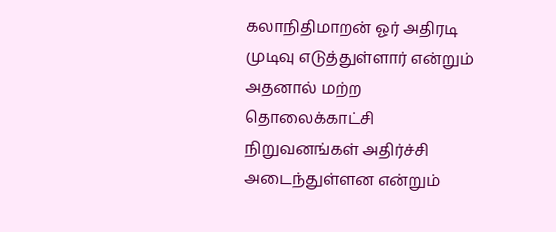கலாநிதிமாறன் ஓர் அதிரடி முடிவு எடுத்துள்ளார் என்றும் அதனால் மற்ற தொலைக்காட்சி நிறுவனங்கள் அதிர்ச்சி அடைந்துள்ளன என்றும்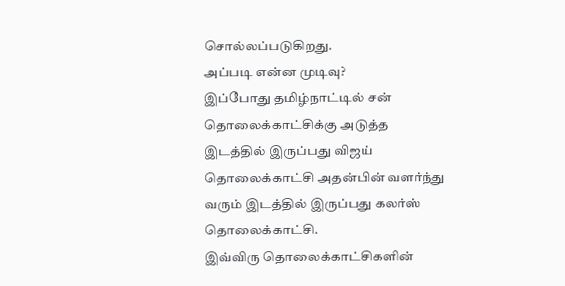சொல்லப்படுகிறது.
அப்படி என்ன முடிவு?
இப்போது தமிழ்நாட்டில் சன் தொலைக்காட்சிக்கு அடுத்த இடத்தில் இருப்பது விஜய் தொலைக்காட்சி அதன்பின் வளர்ந்து வரும் இடத்தில் இருப்பது கலர்ஸ் தொலைக்காட்சி.
இவ்விரு தொலைக்காட்சிகளின்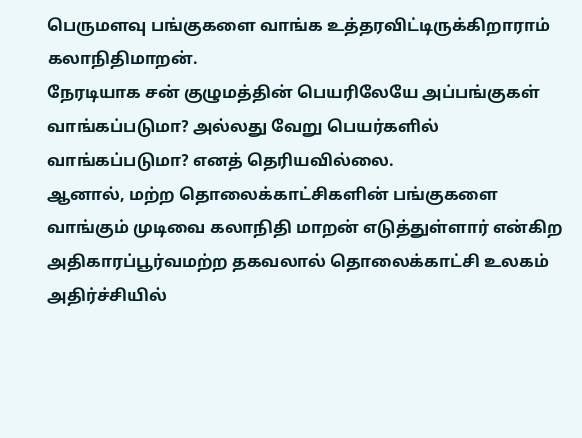பெருமளவு பங்குகளை வாங்க உத்தரவிட்டிருக்கிறாராம் கலாநிதிமாறன்.
நேரடியாக சன் குழுமத்தின் பெயரிலேயே அப்பங்குகள் வாங்கப்படுமா? அல்லது வேறு பெயர்களில் வாங்கப்படுமா? எனத் தெரியவில்லை.
ஆனால், மற்ற தொலைக்காட்சிகளின் பங்குகளை வாங்கும் முடிவை கலாநிதி மாறன் எடுத்துள்ளார் என்கிற அதிகாரப்பூர்வமற்ற தகவலால் தொலைக்காட்சி உலகம் அதிர்ச்சியில்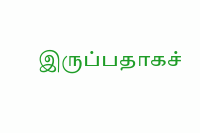இருப்பதாகச்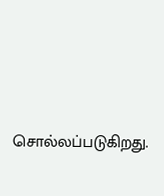சொல்லப்படுகிறது.